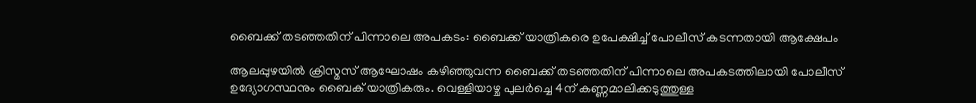ബൈക്ക് തടഞ്ഞതിന് പിന്നാലെ അപകടം: ബൈക്ക് യാത്രികരെ ഉപേക്ഷിച്ച് പോലീസ് കടന്നതായി ആക്ഷേപം

ആലപ്പുഴയില്‍ ക്രിസ്മസ് ആഘോഷം കഴിഞ്ഞുവന്ന ബൈക്ക് തടഞ്ഞതിന് പിന്നാലെ അപകടത്തിലായി പോലീസ് ഉദ്യോഗസ്ഥനും ബൈക് യാത്രികരും. വെള്ളിയാഴ്ച പുലര്‍ച്ചെ 4ന് കണ്ണമാലിക്കടുത്തുള്ള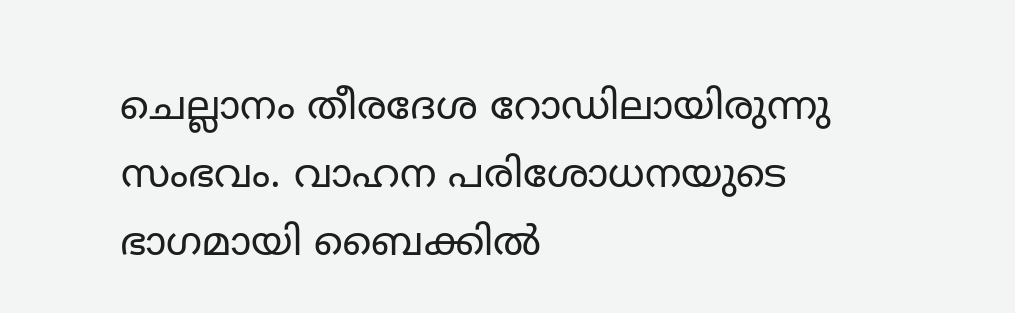ചെല്ലാനം തീരദേശ റോഡിലായിരുന്നു സംഭവം. വാഹന പരിശോധനയുടെ ഭാഗമായി ബൈക്കില്‍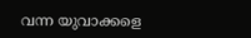വന്ന യുവാക്കളെ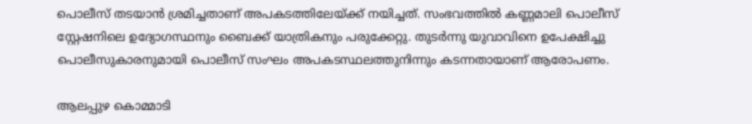പൊലീസ് തടയാന്‍ ശ്രമിച്ചതാണ് അപകടത്തിലേയ്ക്ക് നയിച്ചത്. സംഭവത്തില്‍ കണ്ണമാലി പൊലീസ് സ്റ്റേഷനിലെ ഉദ്യോഗസ്ഥനും ബൈക്ക് യാത്രികനും പരുക്കേറ്റു. തുടര്‍ന്നു യുവാവിനെ ഉപേക്ഷിച്ചു പൊലീസുകാരനുമായി പൊലീസ് സംഘം അപകടസ്ഥലത്തുനിന്നും കടന്നതായാണ് ആരോപണം.

ആലപ്പുഴ കൊമ്മാടി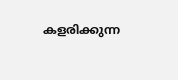കളരിക്കുന്ന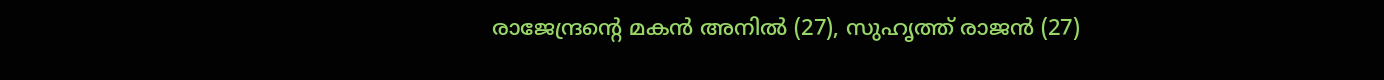രാജേന്ദ്രന്റെ മകന്‍ അനില്‍ (27), സുഹൃത്ത് രാജന്‍ (27)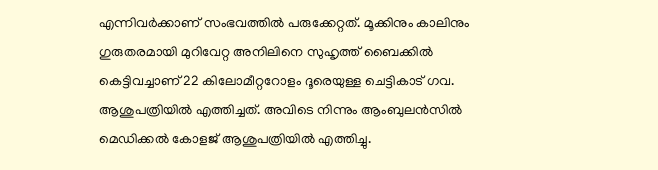എന്നിവര്‍ക്കാണ് സംഭവത്തില്‍ പരുക്കേറ്റത്. മൂക്കിനും കാലിനും ഗുരുതരമായി മുറിവേറ്റ അനിലിനെ സുഹൃത്ത് ബൈക്കില്‍ കെട്ടിവച്ചാണ് 22 കിലോമീറ്ററോളം ദൂരെയുള്ള ചെട്ടികാട് ഗവ. ആശുപത്രിയില്‍ എത്തിച്ചത്. അവിടെ നിന്നും ആംബുലന്‍സില്‍ മെഡിക്കല്‍ കോളജ് ആശുപത്രിയില്‍ എത്തിച്ചു.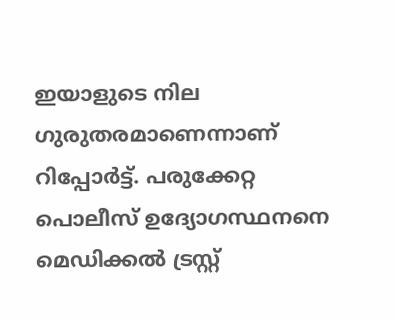ഇയാളുടെ നില ഗുരുതരമാണെന്നാണ് റിപ്പോര്‍ട്ട്. പരുക്കേറ്റ പൊലീസ് ഉദ്യോഗസ്ഥനനെ മെഡിക്കല്‍ ട്രസ്റ്റ്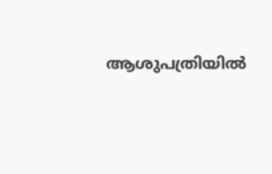ആശുപത്രിയില്‍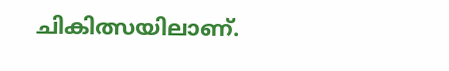ചികിത്സയിലാണ്.